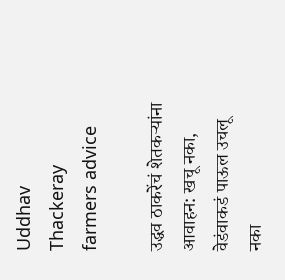Uddhav Thackeray farmers advice

उद्धव ठाकरेंचं शेतकऱ्यांना आवाहन: खचू नका, वेडंवाकडं पाऊल उचलू नका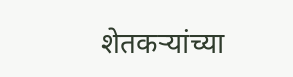शेतकऱ्यांच्या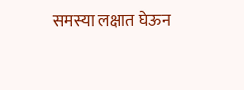समस्या लक्षात घेऊन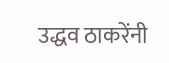उद्धव ठाकरेंनी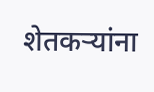शेतकऱ्यांना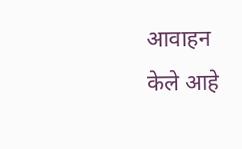आवाहन केले आहे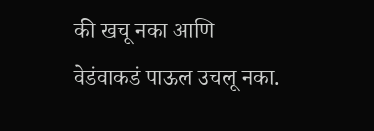की खचू नका आणि वेडंवाकडं पाऊल उचलू नका.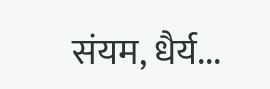संयम, धैर्य...